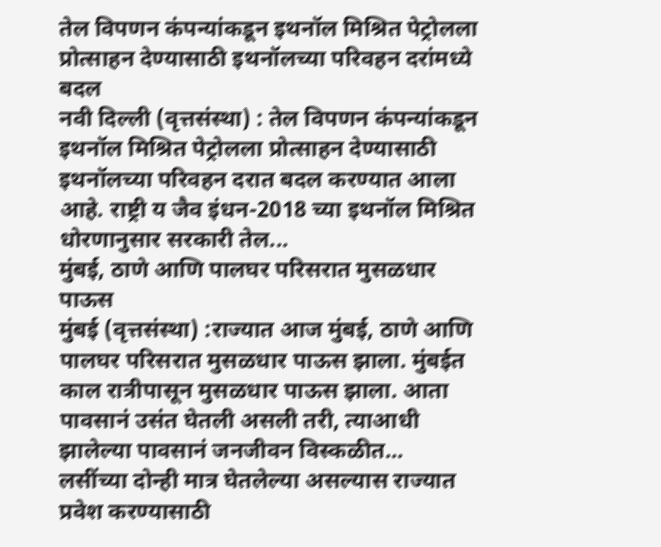तेल विपणन कंपन्यांकडून इथनॉल मिश्रित पेट्रोलला प्रोत्साहन देण्यासाठी इथनॉलच्या परिवहन दरांमध्ये बदल
नवी दिल्ली (वृत्तसंस्था) : तेल विपणन कंपन्यांकडून इथनॉल मिश्रित पेट्रोलला प्रोत्साहन देण्यासाठी इथनॉलच्या परिवहन दरात बदल करण्यात आला आहे. राष्ट्री य जैव इंधन-2018 च्या इथनॉल मिश्रित धोरणानुसार सरकारी तेल...
मुंबई, ठाणे आणि पालघर परिसरात मुसळधार पाऊस
मुंबई (वृत्तसंस्था) :राज्यात आज मुंबई, ठाणे आणि पालघर परिसरात मुसळधार पाऊस झाला. मुंबईत काल रात्रीपासून मुसळधार पाऊस झाला. आता पावसानं उसंत घेतली असली तरी, त्याआधी झालेल्या पावसानं जनजीवन विस्कळीत...
लसींच्या दोन्ही मात्र घेतलेल्या असल्यास राज्यात प्रवेश करण्यासाठी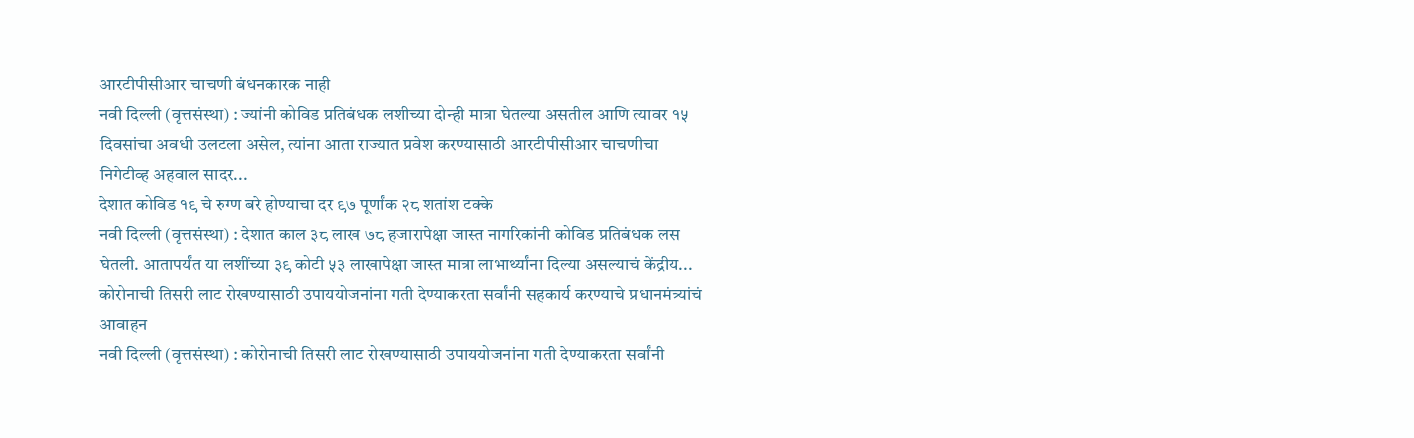आरटीपीसीआर चाचणी बंधनकारक नाही
नवी दिल्ली (वृत्तसंस्था) : ज्यांनी कोविड प्रतिबंधक लशीच्या दोन्ही मात्रा घेतल्या असतील आणि त्यावर १५ दिवसांचा अवधी उलटला असेल, त्यांना आता राज्यात प्रवेश करण्यासाठी आरटीपीसीआर चाचणीचा निगेटीव्ह अहवाल सादर...
देशात कोविड १९ चे रुग्ण बरे होण्याचा दर ९७ पूर्णांक २८ शतांश टक्के
नवी दिल्ली (वृत्तसंस्था) : देशात काल ३८ लाख ७८ हजारापेक्षा जास्त नागरिकांनी कोविड प्रतिबंधक लस घेतली. आतापर्यंत या लशींच्या ३९ कोटी ५३ लाखापेक्षा जास्त मात्रा लाभार्थ्यांना दिल्या असल्याचं केंद्रीय...
कोरोनाची तिसरी लाट रोखण्यासाठी उपाययोजनांना गती देण्याकरता सर्वांनी सहकार्य करण्याचे प्रधानमंत्र्यांचं आवाहन
नवी दिल्ली (वृत्तसंस्था) : कोरोनाची तिसरी लाट रोखण्यासाठी उपाययोजनांना गती देण्याकरता सर्वांनी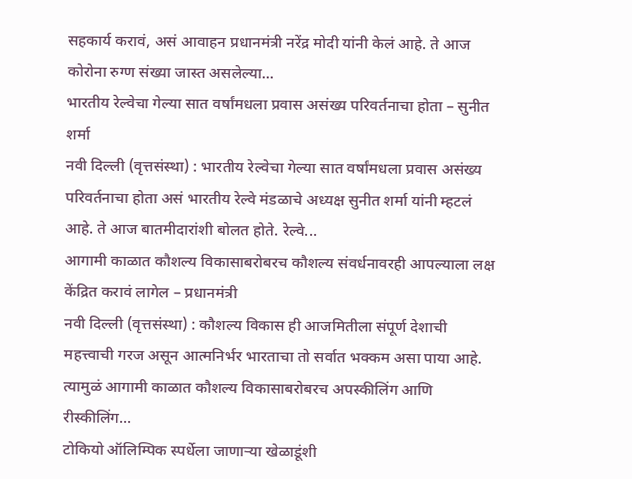सहकार्य करावं, असं आवाहन प्रधानमंत्री नरेंद्र मोदी यांनी केलं आहे. ते आज कोरोना रुग्ण संख्या जास्त असलेल्या...
भारतीय रेल्वेचा गेल्या सात वर्षांमधला प्रवास असंख्य परिवर्तनाचा होता – सुनीत शर्मा
नवी दिल्ली (वृत्तसंस्था) : भारतीय रेल्वेचा गेल्या सात वर्षांमधला प्रवास असंख्य परिवर्तनाचा होता असं भारतीय रेल्वे मंडळाचे अध्यक्ष सुनीत शर्मा यांनी म्हटलं आहे. ते आज बातमीदारांशी बोलत होते. रेल्वे...
आगामी काळात कौशल्य विकासाबरोबरच कौशल्य संवर्धनावरही आपल्याला लक्ष केंद्रित करावं लागेल – प्रधानमंत्री
नवी दिल्ली (वृत्तसंस्था) : कौशल्य विकास ही आजमितीला संपूर्ण देशाची महत्त्वाची गरज असून आत्मनिर्भर भारताचा तो सर्वात भक्कम असा पाया आहे. त्यामुळं आगामी काळात कौशल्य विकासाबरोबरच अपस्कीलिंग आणि रीस्कीलिंग...
टोकियो ऑलिम्पिक स्पर्धेला जाणाऱ्या खेळाडूंशी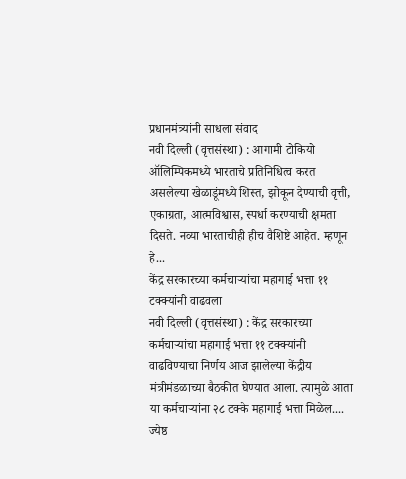प्रधानमंत्र्यांनी साधला संवाद
नवी दिल्ली (वृत्तसंस्था) : आगामी टोकियो ऑलिम्पिकमध्ये भारताचे प्रतिनिधित्व करत असलेल्या खेळाडूंमध्ये शिस्त, झोकून देण्याची वृत्ती, एकाग्रता, आत्मविश्वास, स्पर्धा करण्याची क्षमता दिसते. नव्या भारताचीही हीच वैशिष्टे आहेत. म्हणून हे...
केंद्र सरकारच्या कर्मचाऱ्यांचा महागाई भत्ता ११ टक्क्यांनी वाढवला
नवी दिल्ली (वृत्तसंस्था) : केंद्र सरकारच्या कर्मचाऱ्यांचा महागाई भत्ता ११ टक्क्यांनी वाढविण्याचा निर्णय आज झालेल्या केंद्रीय मंत्रीमंडळाच्या बैठकीत घेण्यात आला. त्यामुळे आता या कर्मचाऱ्यांना २८ टक्के महागाई भत्ता मिळेल....
ज्येष्ठ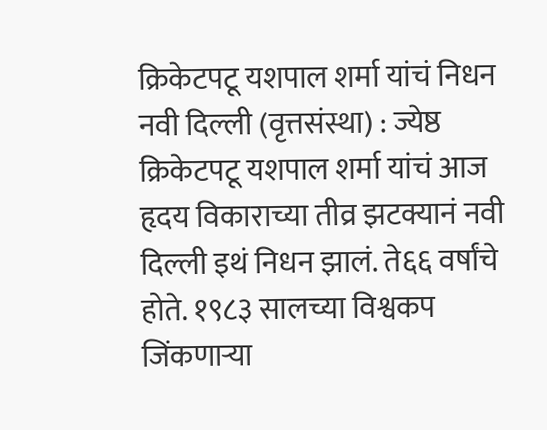क्रिकेटपटू यशपाल शर्मा यांचं निधन
नवी दिल्ली (वृत्तसंस्था) : ज्येष्ठ क्रिकेटपटू यशपाल शर्मा यांचं आज हृदय विकाराच्या तीव्र झटक्यानं नवी दिल्ली इथं निधन झालं. ते६६ वर्षांचे होते. १९८३ सालच्या विश्वकप जिंकणाऱ्या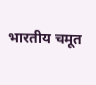भारतीय चमूत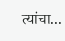त्यांचा...